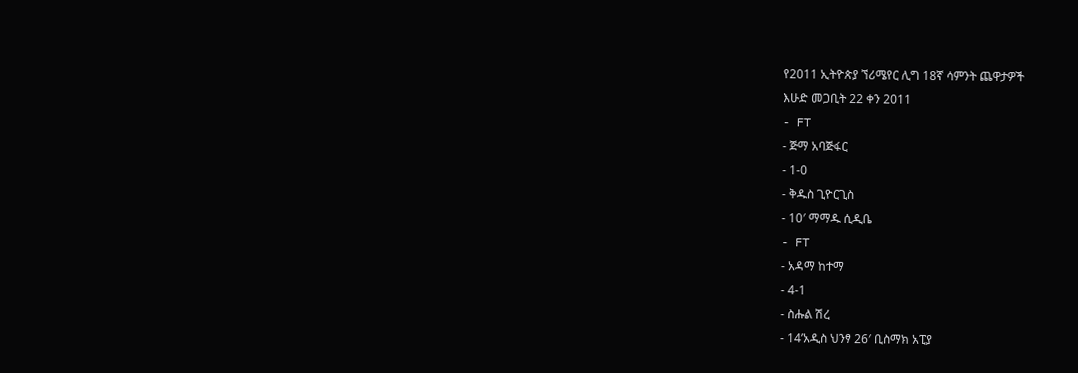የ2011 ኢትዮጵያ ኘሪሜየር ሊግ 18ኛ ሳምንት ጨዋታዎች
እሁድ መጋቢት 22 ቀን 2011
- FT
- ጅማ አባጅፋር
- 1-0
- ቅዱስ ጊዮርጊስ
- 10′ ማማዱ ሲዲቤ
- FT
- አዳማ ከተማ
- 4-1
- ስሑል ሽረ
- 14’አዲስ ህንፃ 26′ ቢስማክ አፒያ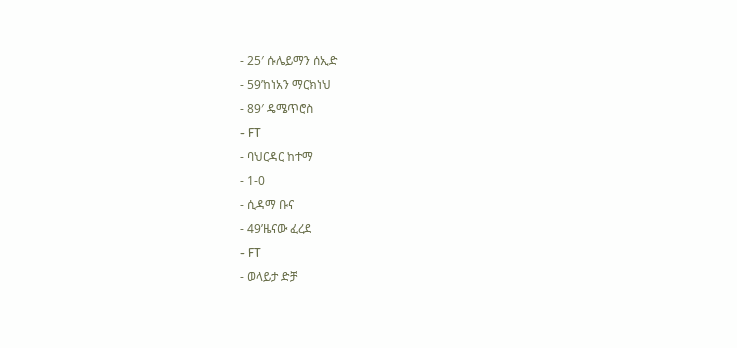- 25′ ሱሌይማን ሰኢድ
- 59’ከነአን ማርክነህ
- 89′ ዴሜጥሮስ
- FT
- ባህርዳር ከተማ
- 1-0
- ሲዳማ ቡና
- 49’ዜናው ፈረደ
- FT
- ወላይታ ድቻ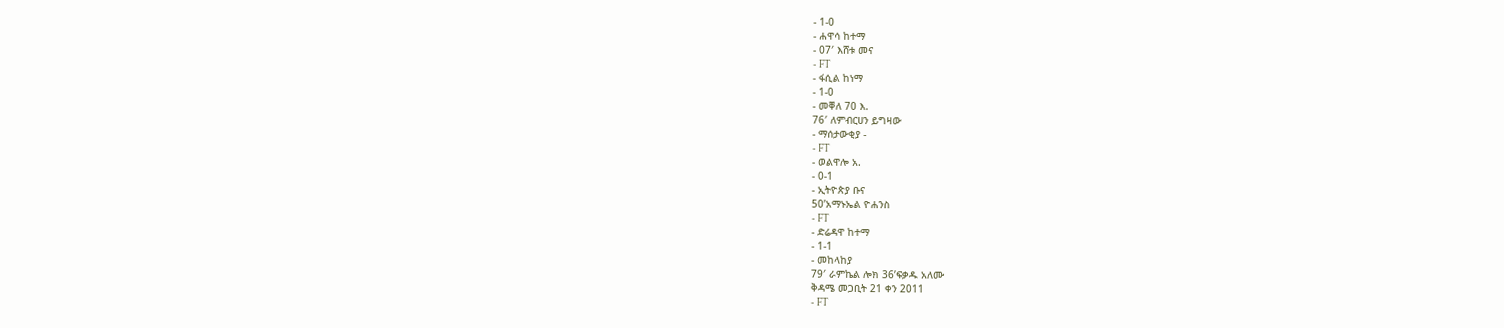- 1-0
- ሐዋሳ ከተማ
- 07′ እሸቱ መና
- FT
- ፋሲል ከነማ
- 1-0
- መቐለ 70 እ.
76′ ለምብርሀን ይግዛው
- ማሰታውቂያ -
- FT
- ወልዋሎ አ.
- 0-1
- ኢትዮጵያ ቡና
50’አማኑኤል ዮሐንስ
- FT
- ድሬዳዋ ከተማ
- 1-1
- መከላከያ
79′ ራምኬል ሎክ 36’ፍቃዱ አለሙ
ቅዳሜ መጋቢት 21 ቀን 2011
- FT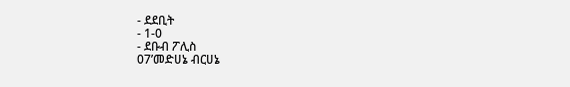- ደደቢት
- 1-0
- ደቡብ ፖሊስ
07’መድሀኔ ብርሀኔ